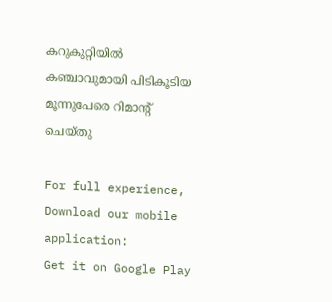കറുകുറ്റിയിൽ കഞ്ചാവുമായി പിടികൂടിയ മൂന്നുപേരെ റിമാന്റ് ചെയ്തു

For full experience, Download our mobile application:
Get it on Google Play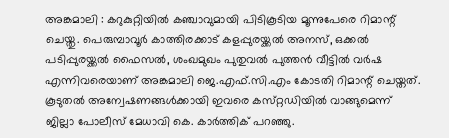അങ്കമാലി : കറുകുറ്റിയിൽ കഞ്ചാവുമായി പിടികൂടിയ മൂന്നുപേരെ റിമാന്റ് ചെയ്തു. പെരുമ്പാവൂർ കാത്തിരക്കാട് കളപ്പുരയ്ക്കൽ അനസ്, ഒക്കൽ പടിപ്പുരയ്ക്കൽ ഫൈസൽ, ശംഖമുഖം പുതുവൽ പുത്തൻ വീട്ടിൽ വർഷ എന്നിവരെയാണ് അങ്കമാലി ജെ.എഫ്.സി.എം കോടതി റിമാന്റ് ചെയ്തത്. കൂടുതൽ അന്വേഷണങ്ങൾക്കായി ഇവരെ കസ്‌റ്റഡിയിൽ വാങ്ങുമെന്ന് ജില്ലാ പോലീസ് മേധാവി കെ. കാർത്തിക് പറഞ്ഞു.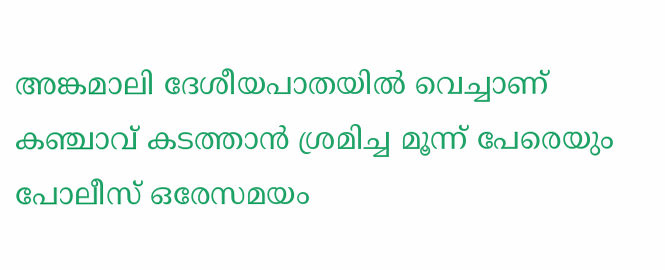അങ്കമാലി ദേശീയപാതയില്‍ വെച്ചാണ് കഞ്ചാവ് കടത്താന്‍ ശ്രമിച്ച മൂന്ന് പേരെയും പോലീസ് ഒരേസമയം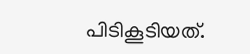പിടികൂടിയത്.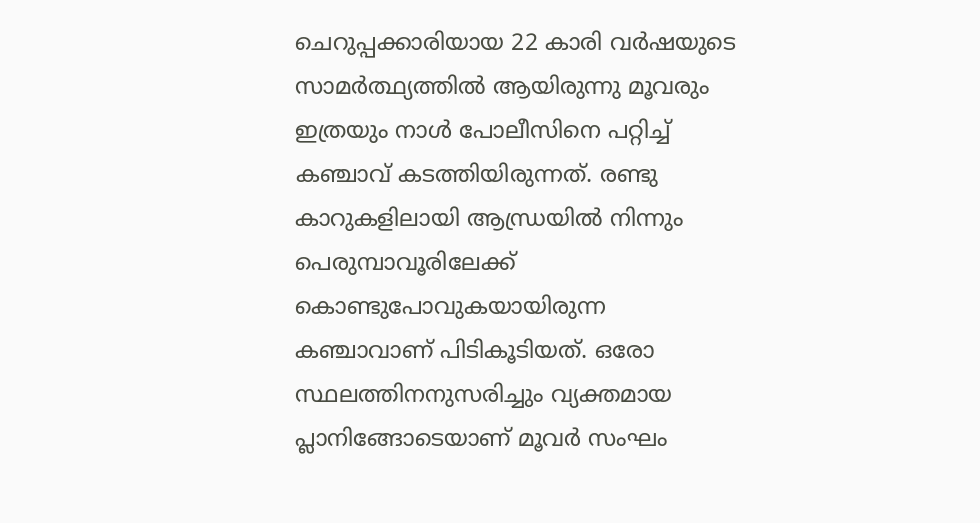ചെറുപ്പക്കാരിയായ 22 കാരി വര്‍ഷയുടെ സാമര്‍ത്ഥ്യത്തില്‍ ആയിരുന്നു മൂവരും ഇത്രയും നാള്‍ പോലീസിനെ പറ്റിച്ച്‌ കഞ്ചാവ് കടത്തിയിരുന്നത്. രണ്ടു കാറുകളിലായി ആന്ധ്രയില്‍ നിന്നും പെരുമ്പാവൂരിലേക്ക് കൊണ്ടുപോവുകയായിരുന്ന കഞ്ചാവാണ് പിടികൂടിയത്. ഒരോ സ്ഥലത്തിനനുസരിച്ചും വ്യക്തമായ പ്ലാനിങ്ങോടെയാണ് മൂവര്‍ സംഘം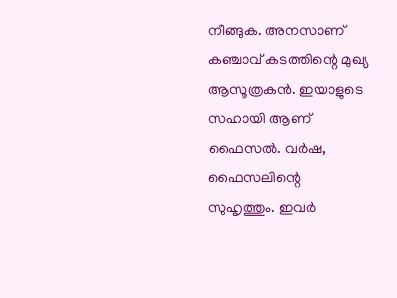നീങ്ങുക. അനസാണ് കഞ്ചാവ് കടത്തിന്റെ മുഖ്യ ആസൂത്രകന്‍. ഇയാളുടെ സഹായി ആണ് ഫൈസല്‍. വര്‍ഷ, ഫൈസലിന്റെ സുഹൃത്തും. ഇവര്‍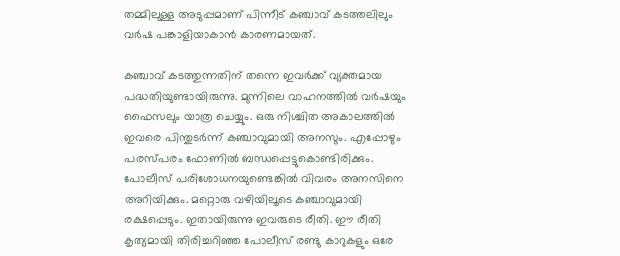തമ്മിലുള്ള അടുപ്പമാണ് പിന്നീട് കഞ്ചാവ് കടത്തലിലും വര്‍ഷ പങ്കാളിയാകാന്‍ കാരണമായത്.

കഞ്ചാവ് കടത്തുന്നതിന് തന്നെ ഇവര്‍ക്ക് വ്യക്തമായ പദ്ധതിയുണ്ടായിരുന്നു. മുന്നിലെ വാഹനത്തില്‍ വര്‍ഷയും ഫൈസലും യാത്ര ചെയ്യും. ഒരു നിശ്ചിത അകാലത്തില്‍ ഇവരെ പിന്തുടര്‍ന്ന് കഞ്ചാവുമായി അനസും. എപ്പോഴും പരസ്പരം ഫോണില്‍ ബന്ധപ്പെട്ടുകൊണ്ടിരിക്കും. പോലീസ് പരിശോധനയുണ്ടെങ്കില്‍ വിവരം അനസിനെ അറിയിക്കും. മറ്റൊരു വഴിയിലൂടെ കഞ്ചാവുമായി രക്ഷപ്പെടും. ഇതായിരുന്നു ഇവരുടെ രീതി. ഈ രീതി കൃത്യമായി തിരിച്ചറിഞ്ഞ പോലീസ് രണ്ടു കാറുകളും ഒരേ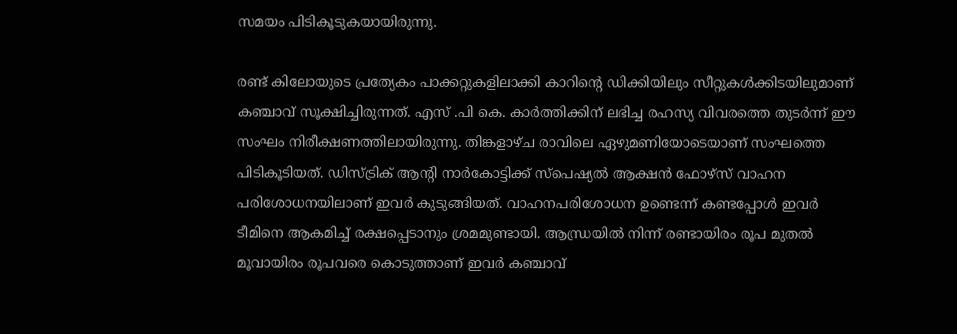സമയം പിടികൂടുകയായിരുന്നു.

രണ്ട് കിലോയുടെ പ്രത്യേകം പാക്കറ്റുകളിലാക്കി കാറിന്‍റെ ഡിക്കിയിലും സീറ്റുകള്‍ക്കിടയിലുമാണ് കഞ്ചാവ് സൂക്ഷിച്ചിരുന്നത്. എസ് .പി കെ. കാര്‍ത്തിക്കിന് ലഭിച്ച രഹസ്യ വിവരത്തെ തുടര്‍ന്ന് ഈ സംഘം നിരീക്ഷണത്തിലായിരുന്നു. തിങ്കളാഴ്ച രാവിലെ ഏഴുമണിയോടെയാണ് സംഘത്തെ പിടികൂടിയത്. ഡിസ്ട്രിക് ആന്‍റി നാര്‍കോട്ടിക്ക് സ്പെഷ്യല്‍ ആക്ഷന്‍ ഫോഴ്സ് വാഹന പരിശോധനയിലാണ് ഇവര്‍ കുടുങ്ങിയത്. വാഹനപരിശോധന ഉണ്ടെന്ന് കണ്ടപ്പോള്‍ ഇവര്‍ ടീമിനെ ആകമിച്ച്‌ രക്ഷപ്പെടാനും ശ്രമമുണ്ടായി. ആന്ധ്രയില്‍ നിന്ന് രണ്ടായിരം രൂപ മുതല്‍ മൂവായിരം രൂപവരെ കൊടുത്താണ് ഇവര്‍ കഞ്ചാവ്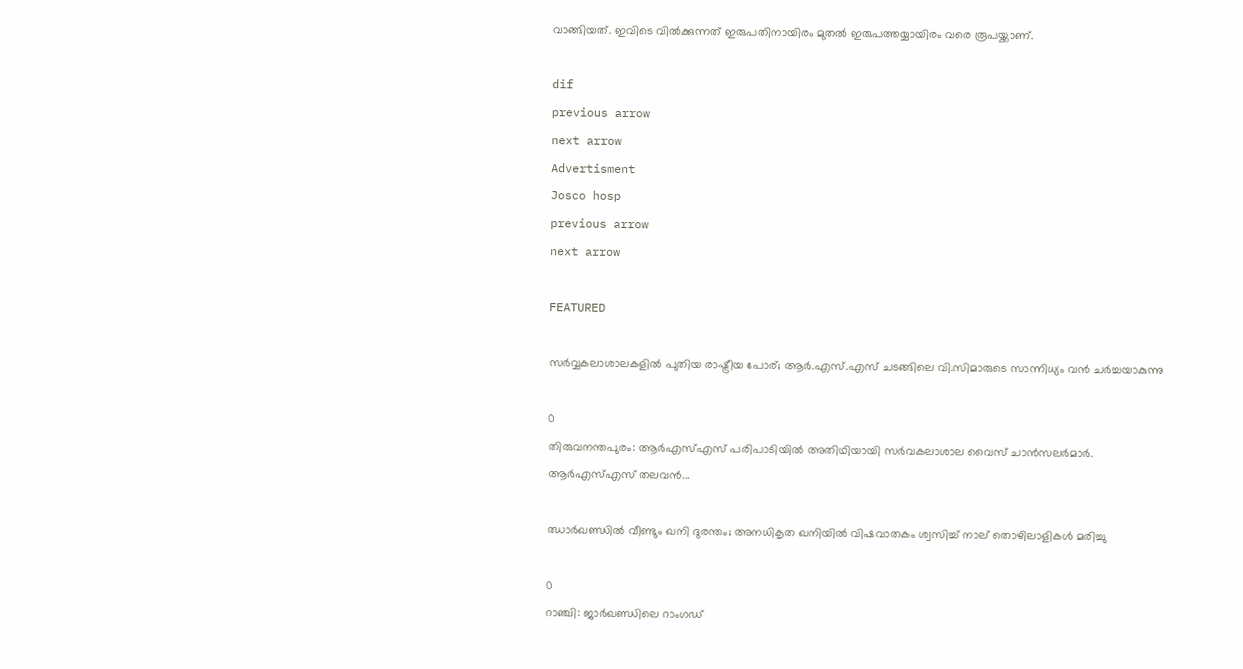വാങ്ങിയത്. ഇവിടെ വില്‍ക്കുന്നത് ഇരുപതിനായിരം മുതല്‍ ഇരുപത്തയ്യായിരം വരെ രൂപയ്ക്കാണ്.

dif
previous arrow
next arrow
Advertisment
Josco hosp
previous arrow
next arrow

FEATURED

സർവ്വകലാശാലകളിൽ പുതിയ രാഷ്ട്രീയ പോര്; ആർ.എസ്.എസ് ചടങ്ങിലെ വി.സിമാരുടെ സാന്നിധ്യം വൻ ചർച്ചയാകുന്നു

0
തിരുവനന്തപുരം: ആർഎസ്എസ് പരിപാടിയിൽ അതിഥിയായി സർവകലാശാല വൈസ് ചാൻസലർമാർ. ആർഎസ്എസ് തലവൻ...

ഝാർഖണ്ഡിൽ വീണ്ടും ഖനി ദുരന്തം; അനധികൃത ഖനിയിൽ വിഷവാതകം ശ്വസിച്ച് നാല് തൊഴിലാളികൾ മരിച്ചു

0
റാഞ്ചി: ജാര്‍ഖണ്ഡിലെ റാംഗഡ്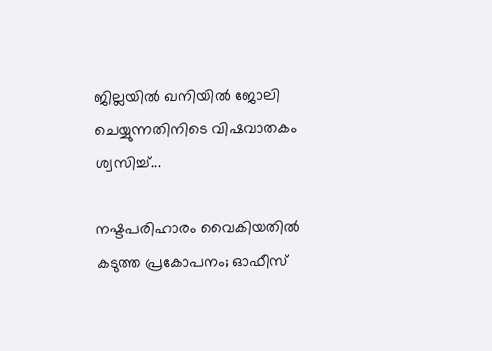ജില്ലയിൽ ഖനിയില്‍ ജോലി ചെയ്യുന്നതിനിടെ വിഷവാതകം ശ്വസിച്ച്...

നഷ്ടപരിഹാരം വൈകിയതിൽ കടുത്ത പ്രകോപനം; ഓഫീസ്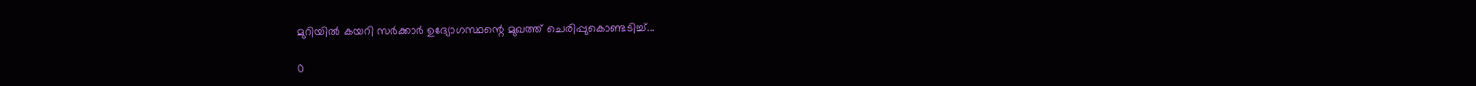മുറിയിൽ കയറി സർക്കാർ ഉദ്യോഗസ്ഥന്റെ മുഖത്ത് ചെരിപ്പുകൊണ്ടടിച്ച്...

0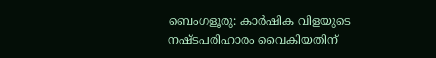ബെംഗളൂരു: കാർഷിക വിളയുടെ നഷ്ടപരിഹാരം വൈകിയതിന്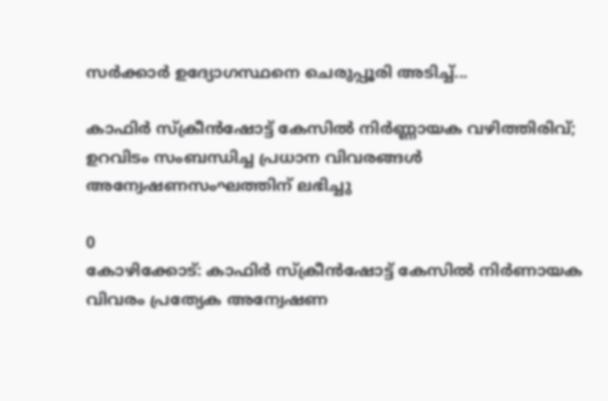സര്‍ക്കാര്‍ ഉദ്യോഗസ്ഥനെ ചെരുപ്പൂരി അടിച്ച്...

കാഫിർ സ്ക്രീൻഷോട്ട് കേസിൽ നിർണ്ണായക വഴിത്തിരിവ്; ഉറവിടം സംബന്ധിച്ച പ്രധാന വിവരങ്ങൾ അന്വേഷണസംഘത്തിന് ലഭിച്ചു

0
കോഴിക്കോട്: കാഫിര്‍ സ്‌ക്രീന്‍ഷോട്ട് കേസില്‍ നിര്‍ണായക വിവരം പ്രത്യേക അന്വേഷണ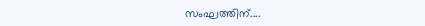സംഘത്തിന്....